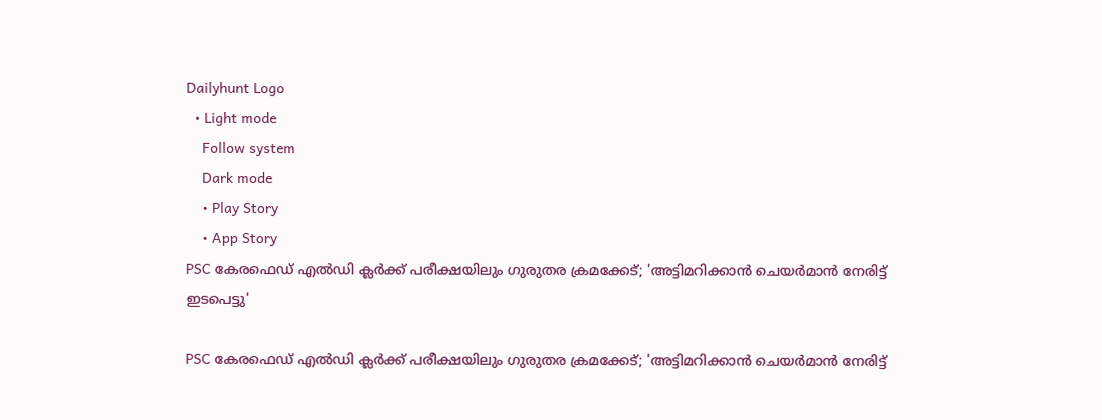Dailyhunt Logo
  • Light mode
    Follow system
    Dark mode
    • Play Story
    • App Story
PSC കേരഫെഡ് എല്‍ഡി ക്ലര്‍ക്ക് പരീക്ഷയിലും ഗുരുതര ക്രമക്കേട്; 'അട്ടിമറിക്കാന്‍ ചെയര്‍മാന്‍ നേരിട്ട് ഇടപെട്ടു'

PSC കേരഫെഡ് എല്‍ഡി ക്ലര്‍ക്ക് പരീക്ഷയിലും ഗുരുതര ക്രമക്കേട്; 'അട്ടിമറിക്കാന്‍ ചെയര്‍മാന്‍ നേരിട്ട്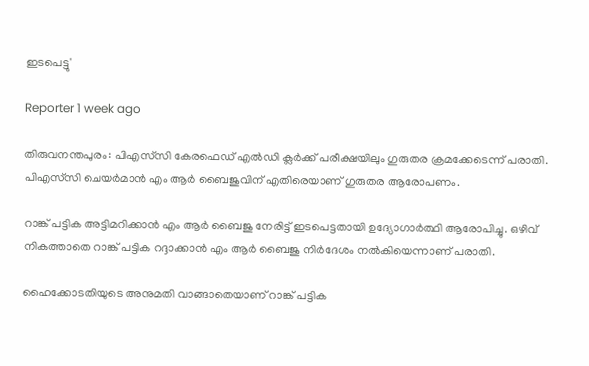ഇടപെട്ടു'

Reporter 1 week ago

തിരുവനന്തപുരം: പിഎസ്‌സി കേരഫെഡ് എല്‍ഡി ക്ലര്‍ക്ക് പരീക്ഷയിലും ഗുരുതര ക്രമക്കേടെന്ന് പരാതി. പിഎസ്‌സി ചെയര്‍മാന്‍ എം ആര്‍ ബൈജുവിന് എതിരെയാണ് ഗുരുതര ആരോപണം.

റാങ്ക് പട്ടിക അട്ടിമറിക്കാന്‍ എം ആര്‍ ബൈജു നേരിട്ട് ഇടപെട്ടതായി ഉദ്യോഗാര്‍ത്ഥി ആരോപിച്ചു. ഒഴിവ് നികത്താതെ റാങ്ക് പട്ടിക റദ്ദാക്കാന്‍ എം ആര്‍ ബൈജു നിര്‍ദേശം നല്‍കിയെന്നാണ് പരാതി.

ഹൈക്കോടതിയുടെ അനുമതി വാങ്ങാതെയാണ് റാങ്ക് പട്ടിക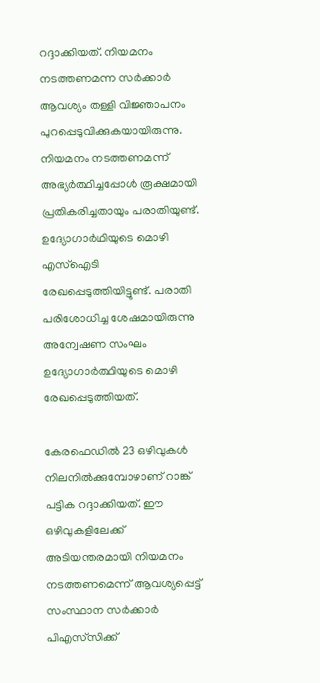റദ്ദാക്കിയത്. നിയമനം നടത്തണമന്ന സര്‍ക്കാര്‍ ആവശ്യം തള്ളി വിജ്ഞാപനം പുറപ്പെടുവിക്കുകയായിരുന്നു. നിയമനം നടത്തണമന്ന് അഭ്യര്‍ത്ഥിച്ചപ്പോള്‍ രൂക്ഷമായി പ്രതികരിച്ചതായും പരാതിയുണ്ട്. ഉദ്യോഗാര്‍ഥിയുടെ മൊഴി എസ്‌ഐടി രേഖപ്പെടുത്തിയിട്ടുണ്ട്. പരാതി പരിശോധിച്ച ശേഷമായിരുന്നു അന്വേഷണ സംഘം ഉദ്യോഗാര്‍ത്ഥിയുടെ മൊഴി രേഖപ്പെടുത്തിയത്.

കേരഫെഡില്‍ 23 ഒഴിവുകള്‍ നിലനില്‍ക്കുമ്പോഴാണ് റാങ്ക് പട്ടിക റദ്ദാക്കിയത്. ഈ ഒഴിവുകളിലേക്ക് അടിയന്തരമായി നിയമനം നടത്തണമെന്ന് ആവശ്യപ്പെട്ട് സംസ്ഥാന സര്‍ക്കാര്‍ പിഎസ്‌സിക്ക്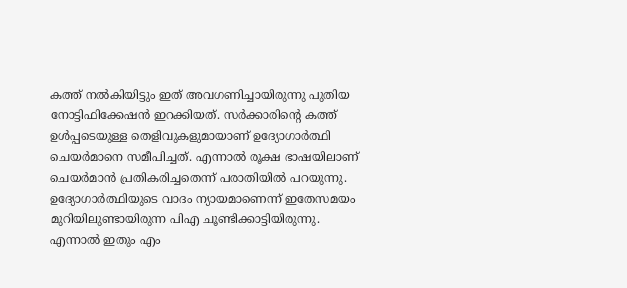കത്ത് നല്‍കിയിട്ടും ഇത് അവഗണിച്ചായിരുന്നു പുതിയ നോട്ടിഫിക്കേഷന്‍ ഇറക്കിയത്. സര്‍ക്കാരിന്റെ കത്ത് ഉള്‍പ്പടെയുള്ള തെളിവുകളുമായാണ് ഉദ്യോഗാര്‍ത്ഥി ചെയര്‍മാനെ സമീപിച്ചത്. എന്നാല്‍ രൂക്ഷ ഭാഷയിലാണ് ചെയര്‍മാന്‍ പ്രതികരിച്ചതെന്ന് പരാതിയില്‍ പറയുന്നു. ഉദ്യോഗാര്‍ത്ഥിയുടെ വാദം ന്യായമാണെന്ന് ഇതേസമയം മുറിയിലുണ്ടായിരുന്ന പിഎ ചൂണ്ടിക്കാട്ടിയിരുന്നു. എന്നാല്‍ ഇതും എം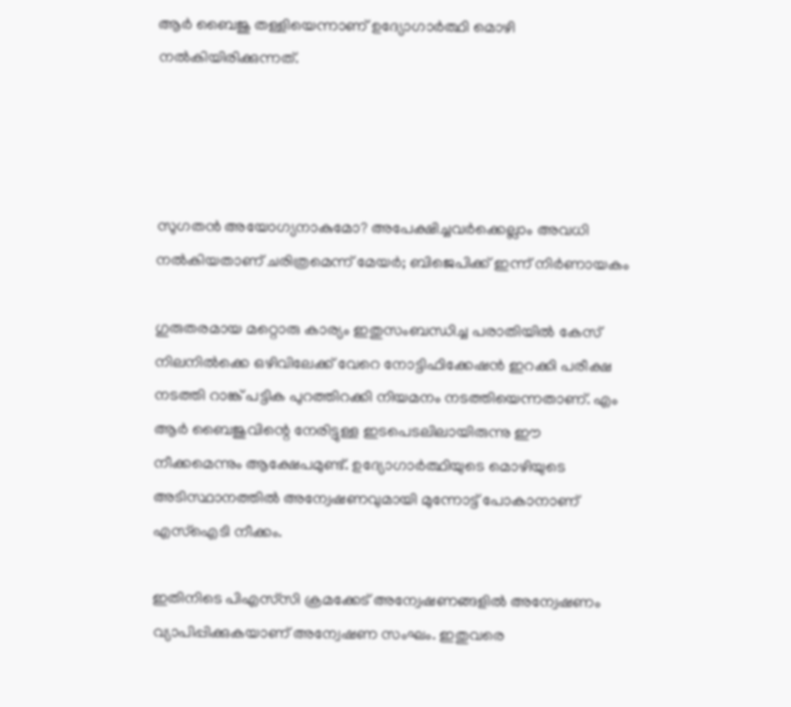ആര്‍ ബൈജു തള്ളിയെന്നാണ് ഉദ്യോഗാര്‍ത്ഥി മൊഴി നല്‍കിയിരിക്കുന്നത്.




സുഗതന്‍ അയോഗ്യനാകുമോ? അപേക്ഷിച്ചവര്‍ക്കെല്ലാം അവധി നല്‍കിയതാണ് ചരിത്രമെന്ന് മേയർ; ബിജെപിക്ക് ഇന്ന് നിര്‍ണായകം

ഗുരുതരമായ മറ്റൊരു കാര്യം ഇതുസംബന്ധിച്ച പരാതിയില്‍ കേസ് നിലനില്‍ക്കെ ഒഴിവിലേക്ക് വേറെ നോട്ടിഫിക്കേഷന്‍ ഇറക്കി പരീക്ഷ നടത്തി റാങ്ക് പട്ടിക പുറത്തിറക്കി നിയമനം നടത്തിയെന്നതാണ്. എം ആര്‍ ബൈജുവിന്റെ നേരിട്ടുള്ള ഇടപെടലിലായിരുന്നു ഈ നീക്കമെന്നും ആക്ഷേപമുണ്ട്. ഉദ്യോഗാര്‍ത്ഥിയുടെ മൊഴിയുടെ അടിസ്ഥാനത്തില്‍ അന്വേഷണവുമായി മുന്നോട്ട് പോകാനാണ് എസ്‌ഐടി നീക്കം.

ഇതിനിടെ പിഎസ്‌സി ക്രമക്കേട് അന്വേഷണങ്ങളില്‍ അന്വേഷണം വ്യാപിപ്പിക്കുകയാണ് അന്വേഷണ സംഘം. ഇതുവരെ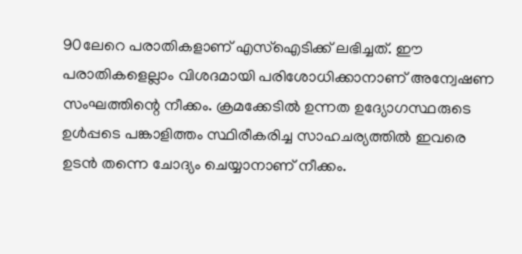90ലേറെ പരാതികളാണ് എസ്‌ഐടിക്ക് ലഭിച്ചത്. ഈ പരാതികളെല്ലാം വിശദമായി പരിശോധിക്കാനാണ് അന്വേഷണ സംഘത്തിന്റെ നീക്കം. ക്രമക്കേടില്‍ ഉന്നത ഉദ്യോഗസ്ഥരുടെ ഉള്‍പ്പടെ പങ്കാളിത്തം സ്ഥിരീകരിച്ച സാഹചര്യത്തില്‍ ഇവരെ ഉടന്‍ തന്നെ ചോദ്യം ചെയ്യാനാണ് നീക്കം.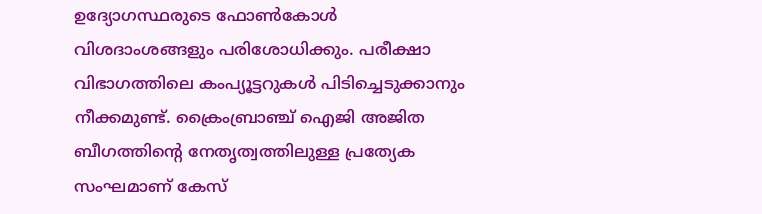ഉദ്യോഗസ്ഥരുടെ ഫോണ്‍കോള്‍ വിശദാംശങ്ങളും പരിശോധിക്കും. പരീക്ഷാ വിഭാഗത്തിലെ കംപ്യൂട്ടറുകള്‍ പിടിച്ചെടുക്കാനും നീക്കമുണ്ട്. ക്രൈംബ്രാഞ്ച് ഐജി അജിത ബീഗത്തിന്റെ നേതൃത്വത്തിലുള്ള പ്രത്യേക സംഘമാണ് കേസ്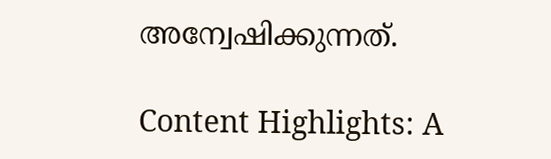അന്വേഷിക്കുന്നത്.

Content Highlights: A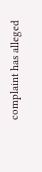complaint has alleged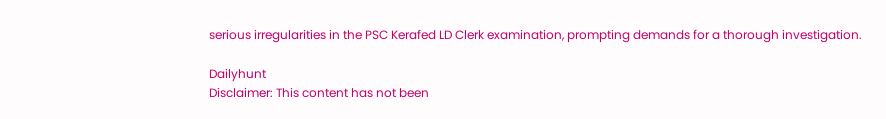serious irregularities in the PSC Kerafed LD Clerk examination, prompting demands for a thorough investigation.

Dailyhunt
Disclaimer: This content has not been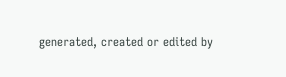generated, created or edited by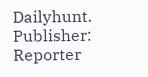Dailyhunt. Publisher: Reporter